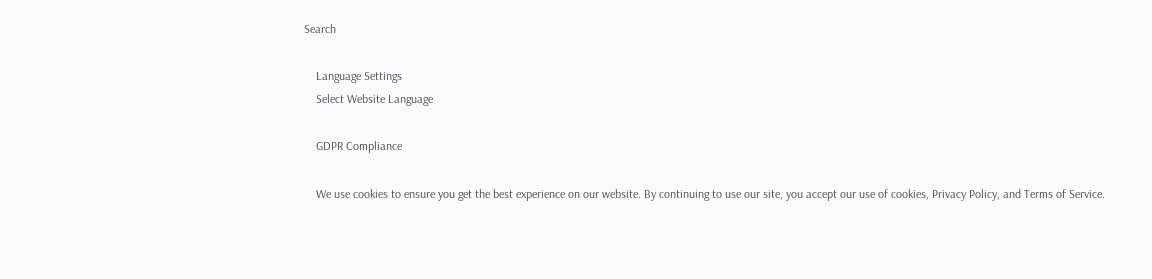Search

    Language Settings
    Select Website Language

    GDPR Compliance

    We use cookies to ensure you get the best experience on our website. By continuing to use our site, you accept our use of cookies, Privacy Policy, and Terms of Service.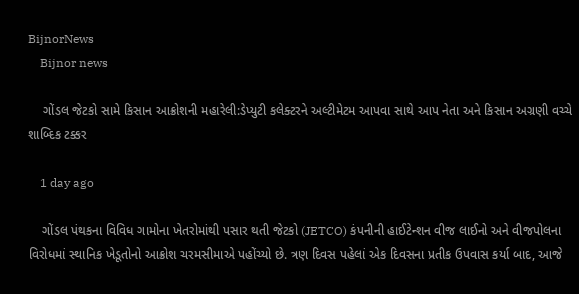BijnorNews
    Bijnor news

    ગોંડલ જેટકો સામે કિસાન આક્રોશની મહારેલી:ડેપ્યુટી કલેક્ટરને અલ્ટીમેટમ આપવા સાથે આપ નેતા અને કિસાન અગ્રણી વચ્ચે શાબ્દિક ટક્કર

    1 day ago

    ગોંડલ પંથકના વિવિધ ગામોના ખેતરોમાંથી પસાર થતી જેટકો (JETCO) કંપનીની હાઈટેન્શન વીજ લાઈનો અને વીજપોલના વિરોધમાં સ્થાનિક ખેડૂતોનો આક્રોશ ચરમસીમાએ પહોંચ્યો છે. ત્રણ દિવસ પહેલાં એક દિવસના પ્રતીક ઉપવાસ કર્યા બાદ, આજે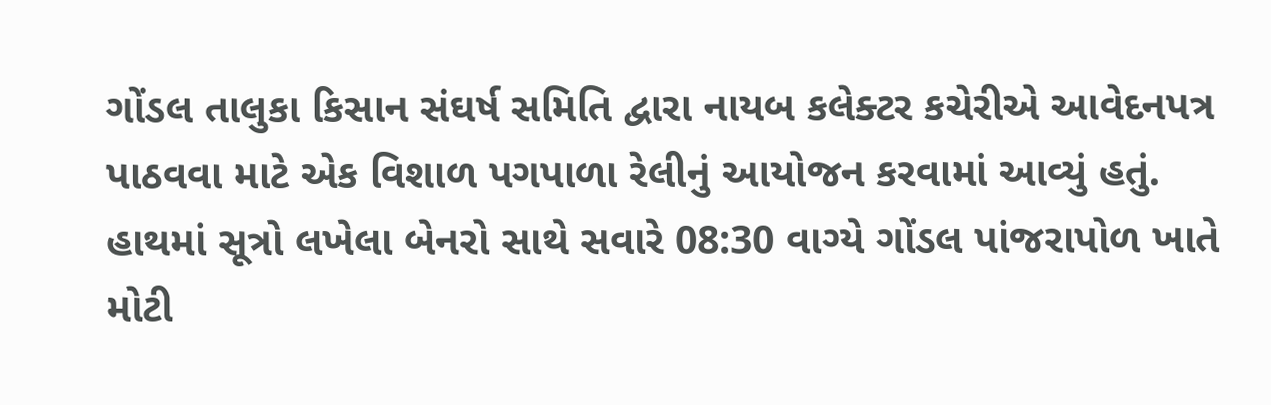ગોંડલ તાલુકા કિસાન સંઘર્ષ સમિતિ દ્વારા નાયબ કલેક્ટર કચેરીએ આવેદનપત્ર પાઠવવા માટે એક વિશાળ પગપાળા રેલીનું આયોજન કરવામાં આવ્યું હતું. હાથમાં સૂત્રો લખેલા બેનરો સાથે સવારે 08:30 વાગ્યે ગોંડલ પાંજરાપોળ ખાતે મોટી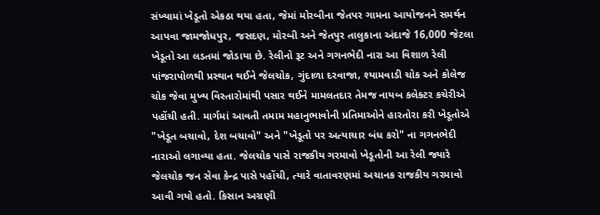સંખ્યામાં ખેડૂતો એકઠા થયા હતા, જેમાં મોરબીના જેતપર ગામના આયોજનને સમર્થન આપવા જામજોધપુર, જસદણ, મોરબી અને જેતપુર તાલુકાના અંદાજે 16,000 જેટલા ખેડૂતો આ લડતમાં જોડાયા છે. રેલીનો રૂટ અને ગગનભેદી નારા આ વિશાળ રેલી પાંજરાપોળથી પ્રસ્થાન થઈને જેલચોક, ગુંદાળા દરવાજા, શ્યામવાડી ચોક અને કોલેજ ચોક જેવા મુખ્ય વિસ્તારોમાંથી પસાર થઈને મામલતદાર તેમજ નાયબ કલેક્ટર કચેરીએ પહોંચી હતી. માર્ગમાં આવતી તમામ મહાનુભાવોની પ્રતિમાઓને હારતોરા કરી ખેડૂતોએ "ખેડૂત બચાવો, દેશ બચાવો" અને "ખેડૂતો પર અત્યાચાર બંધ કરો" ના ગગનભેદી નારાઓ લગાવ્યા હતા. જેલચોક પાસે રાજકીય ગરમાવો ખેડૂતોની આ રેલી જ્યારે જેલચોક જન સેવા કેન્દ્ર પાસે પહોંચી, ત્યારે વાતાવરણમાં અચાનક રાજકીય ગરમાવો આવી ગયો હતો. કિસાન અગ્રણી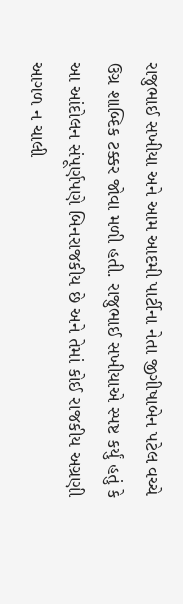રાજુભાઈ સખીયા અને આમ આદમી પાર્ટીના નેતા જીગીષાબેન પટેલ વચ્ચે ઉગ્ર શાબ્દિક ટક્કર જોવા મળી હતી. રાજુભાઈ સખીયાએ સ્પષ્ટ કર્યું હતું કે આ આંદોલન સંપૂર્ણપણે બિનરાજકીય છે અને તેમાં કોઈ રાજકીય અગ્રણી આગળ ન ચાલી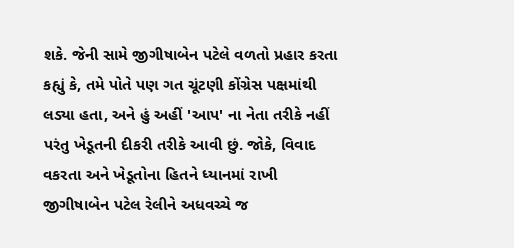શકે. જેની સામે જીગીષાબેન પટેલે વળતો પ્રહાર કરતા કહ્યું કે, તમે પોતે પણ ગત ચૂંટણી કોંગ્રેસ પક્ષમાંથી લડ્યા હતા, અને હું અહીં 'આપ' ના નેતા તરીકે નહીં પરંતુ ખેડૂતની દીકરી તરીકે આવી છું. જોકે, વિવાદ વકરતા અને ખેડૂતોના હિતને ધ્યાનમાં રાખી જીગીષાબેન પટેલ રેલીને અધવચ્ચે જ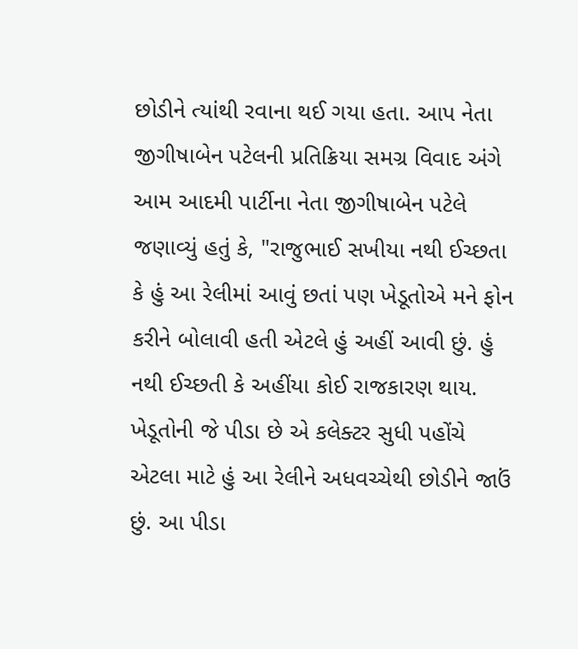છોડીને ત્યાંથી રવાના થઈ ગયા હતા. આપ નેતા જીગીષાબેન પટેલની પ્રતિક્રિયા સમગ્ર વિવાદ અંગે આમ આદમી પાર્ટીના નેતા જીગીષાબેન પટેલે જણાવ્યું હતું કે, "રાજુભાઈ સખીયા નથી ઈચ્છતા કે હું આ રેલીમાં આવું છતાં પણ ખેડૂતોએ મને ફોન કરીને બોલાવી હતી એટલે હું અહીં આવી છું. હું નથી ઈચ્છતી કે અહીંયા કોઈ રાજકારણ થાય. ખેડૂતોની જે પીડા છે એ કલેક્ટર સુધી પહોંચે એટલા માટે હું આ રેલીને અધવચ્ચેથી છોડીને જાઉં છું. આ પીડા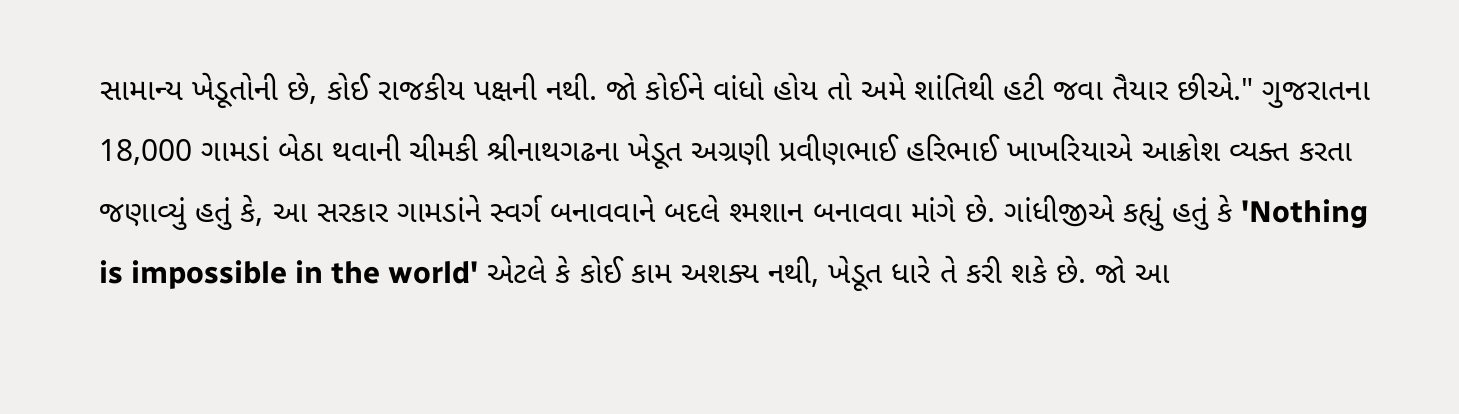સામાન્ય ખેડૂતોની છે, કોઈ રાજકીય પક્ષની નથી. જો કોઈને વાંધો હોય તો અમે શાંતિથી હટી જવા તૈયાર છીએ." ગુજરાતના 18,000 ગામડાં બેઠા થવાની ચીમકી શ્રીનાથગઢના ખેડૂત અગ્રણી પ્રવીણભાઈ હરિભાઈ ખાખરિયાએ આક્રોશ વ્યક્ત કરતા જણાવ્યું હતું કે, આ સરકાર ગામડાંને સ્વર્ગ બનાવવાને બદલે શ્મશાન બનાવવા માંગે છે. ગાંધીજીએ કહ્યું હતું કે 'Nothing is impossible in the world' એટલે કે કોઈ કામ અશક્ય નથી, ખેડૂત ધારે તે કરી શકે છે. જો આ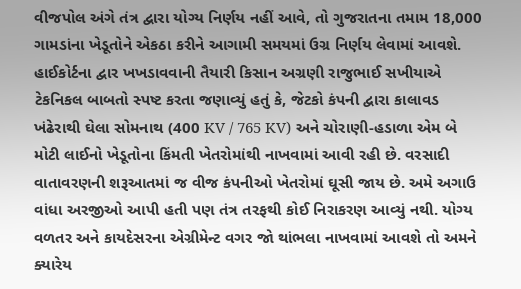વીજપોલ અંગે તંત્ર દ્વારા યોગ્ય નિર્ણય નહીં આવે, તો ગુજરાતના તમામ 18,000 ગામડાંના ખેડૂતોને એકઠા કરીને આગામી સમયમાં ઉગ્ર નિર્ણય લેવામાં આવશે. હાઈકોર્ટના દ્વાર ખખડાવવાની તૈયારી કિસાન અગ્રણી રાજુભાઈ સખીયાએ ટેકનિકલ બાબતો સ્પષ્ટ કરતા જણાવ્યું હતું કે, જેટકો કંપની દ્વારા કાલાવડ ખંઢેરાથી ઘેલા સોમનાથ (400 KV / 765 KV) અને ચોરાણી-હડાળા એમ બે મોટી લાઈનો ખેડૂતોના કિંમતી ખેતરોમાંથી નાખવામાં આવી રહી છે. વરસાદી વાતાવરણની શરૂઆતમાં જ વીજ કંપનીઓ ખેતરોમાં ઘૂસી જાય છે. અમે અગાઉ વાંધા અરજીઓ આપી હતી પણ તંત્ર તરફથી કોઈ નિરાકરણ આવ્યું નથી. યોગ્ય વળતર અને કાયદેસરના એગ્રીમેન્ટ વગર જો થાંભલા નાખવામાં આવશે તો અમને ક્યારેય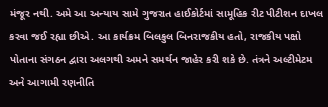મંજૂર નથી. અમે આ અન્યાય સામે ગુજરાત હાઈકોર્ટમાં સામૂહિક રીટ પીટીશન દાખલ કરવા જઈ રહ્યા છીએ. આ કાર્યક્રમ બિલકુલ બિનરાજકીય હતો, રાજકીય પક્ષો પોતાના સંગઠન દ્વારા અલગથી અમને સમર્થન જાહેર કરી શકે છે. તંત્રને અલ્ટીમેટમ અને આગામી રણનીતિ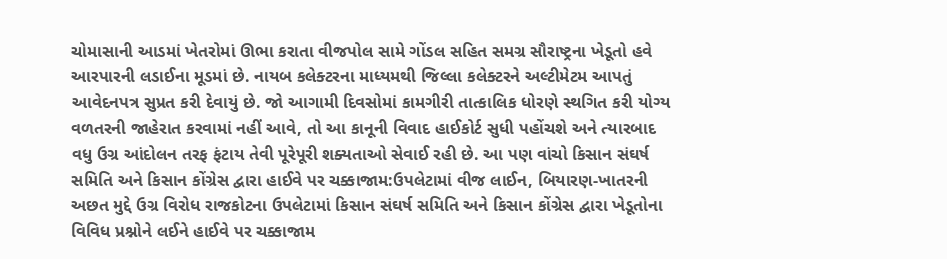ચોમાસાની આડમાં ખેતરોમાં ઊભા કરાતા વીજપોલ સામે ગોંડલ સહિત સમગ્ર સૌરાષ્ટ્રના ખેડૂતો હવે આરપારની લડાઈના મૂડમાં છે. નાયબ કલેક્ટરના માધ્યમથી જિલ્લા કલેક્ટરને અલ્ટીમેટમ આપતું આવેદનપત્ર સુપ્રત કરી દેવાયું છે. જો આગામી દિવસોમાં કામગીરી તાત્કાલિક ધોરણે સ્થગિત કરી યોગ્ય વળતરની જાહેરાત કરવામાં નહીં આવે, તો આ કાનૂની વિવાદ હાઈકોર્ટ સુધી પહોંચશે અને ત્યારબાદ વધુ ઉગ્ર આંદોલન તરફ ફંટાય તેવી પૂરેપૂરી શક્યતાઓ સેવાઈ રહી છે. આ પણ વાંચો કિસાન સંઘર્ષ સમિતિ અને કિસાન કોંગ્રેસ દ્વારા હાઈવે પર ચક્કાજામ:ઉપલેટામાં વીજ લાઈન, બિયારણ-ખાતરની અછત મુદ્દે ઉગ્ર વિરોધ રાજકોટના ઉપલેટામાં કિસાન સંઘર્ષ સમિતિ અને કિસાન કોંગ્રેસ દ્વારા ખેડૂતોના વિવિધ પ્રશ્નોને લઈને હાઈવે પર ચક્કાજામ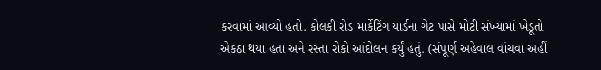કરવામાં આવ્યો હતો. કોલકી રોડ માર્કેટિંગ યાર્ડના ગેટ પાસે મોટી સંખ્યામાં ખેડૂતો એકઠા થયા હતા અને રસ્તા રોકો આંદોલન કર્યું હતું. (સંપૂર્ણ અહેવાલ વાંચવા અહીં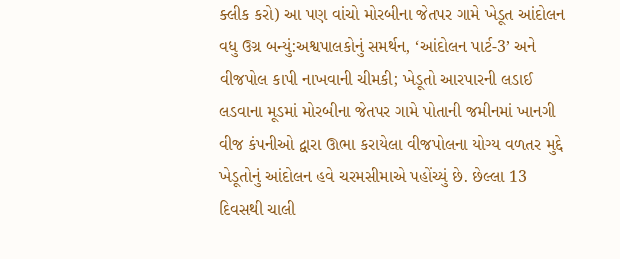ક્લીક કરો) આ પણ વાંચો મોરબીના જેતપર ગામે ખેડૂત આંદોલન વધુ ઉગ્ર બન્યું:અશ્વપાલકોનું સમર્થન, ‘આંદોલન પાર્ટ-3’ અને વીજપોલ કાપી નાખવાની ચીમકી; ખેડૂતો આરપારની લડાઈ લડવાના મૂડમાં મોરબીના જેતપર ગામે પોતાની જમીનમાં ખાનગી વીજ કંપનીઓ દ્વારા ઊભા કરાયેલા વીજપોલના યોગ્ય વળતર મુદ્દે ખેડૂતોનું આંદોલન હવે ચરમસીમાએ પહોંચ્યું છે. છેલ્લા 13 દિવસથી ચાલી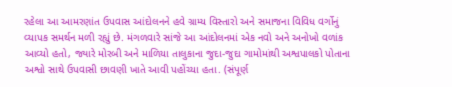રહેલા આ આમરણાંત ઉપવાસ આંદોલનને હવે ગ્રામ્ય વિસ્તારો અને સમાજના વિવિધ વર્ગોનું વ્યાપક સમર્થન મળી રહ્યું છે. મંગળવારે સાંજે આ આંદોલનમાં એક નવો અને અનોખો વળાંક આવ્યો હતો, જ્યારે મોરબી અને માળિયા તાલુકાના જુદા-જુદા ગામોમાંથી અશ્વપાલકો પોતાના અશ્વો સાથે ઉપવાસી છાવણી ખાતે આવી પહોંચ્યા હતા. (સંપૂર્ણ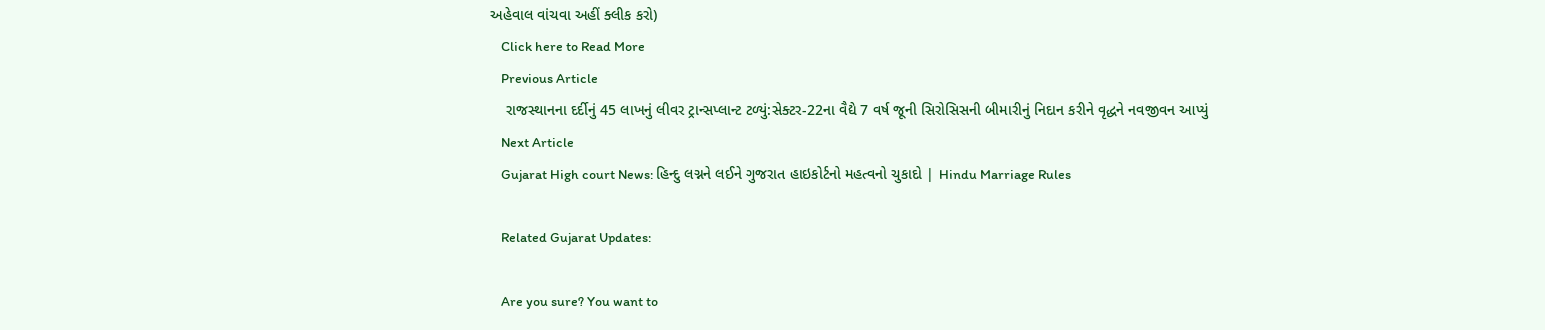અહેવાલ વાંચવા અહીં ક્લીક કરો)
    Click here to Read More
    Previous Article
    રાજસ્થાનના દર્દીનું 45 લાખનું લીવર ટ્રાન્સપ્લાન્ટ ટળ્યું:સેક્ટર-22ના વૈદ્યે 7 વર્ષ જૂની સિરોસિસની બીમારીનું નિદાન કરીને વૃદ્ધને નવજીવન આપ્યું
    Next Article
    Gujarat High court News: હિન્દુ લગ્નને લઈને ગુજરાત હાઇકોર્ટનો મહત્વનો ચુકાદો | Hindu Marriage Rules

    Related Gujarat Updates:

    Are you sure? You want to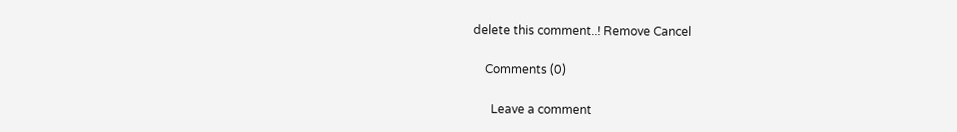delete this comment..! Remove Cancel

    Comments (0)

      Leave a comment